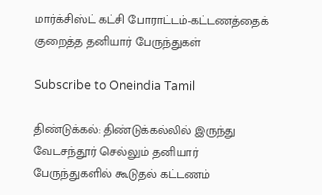மார்க்சிஸ்ட் கட்சி போராட்டம்-கட்டணத்தைக் குறைத்த தனியார் பேருந்துகள்

Subscribe to Oneindia Tamil

திண்டுக்கல்: திண்டுக்கல்லில் இருந்து வேடசந்தூர் செல்லும் தனியார் பேருந்துகளில் கூடுதல் கட்டணம்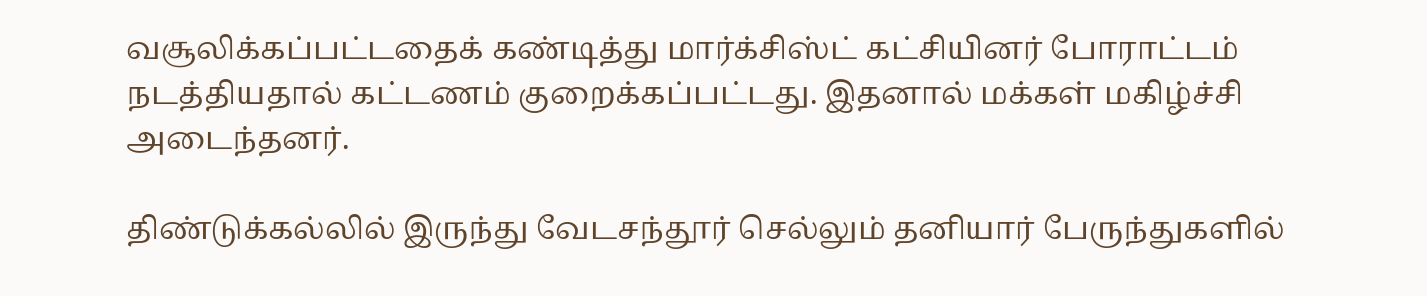வசூலிக்கப்பட்டதைக் கண்டித்து மார்க்சிஸ்ட் கட்சியினர் போராட்டம் நடத்தியதால் கட்டணம் குறைக்கப்பட்டது. இதனால் மக்கள் மகிழ்ச்சி அடைந்தனர்.

திண்டுக்கல்லில் இருந்து வேடசந்தூர் செல்லும் தனியார் பேருந்துகளில்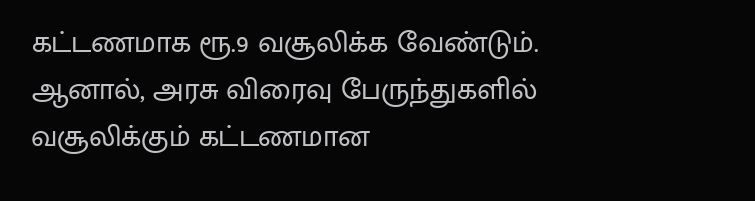கட்டணமாக ரூ.9 வசூலிக்க வேண்டும். ஆனால், அரசு விரைவு பேருந்துகளில் வசூலிக்கும் கட்டணமான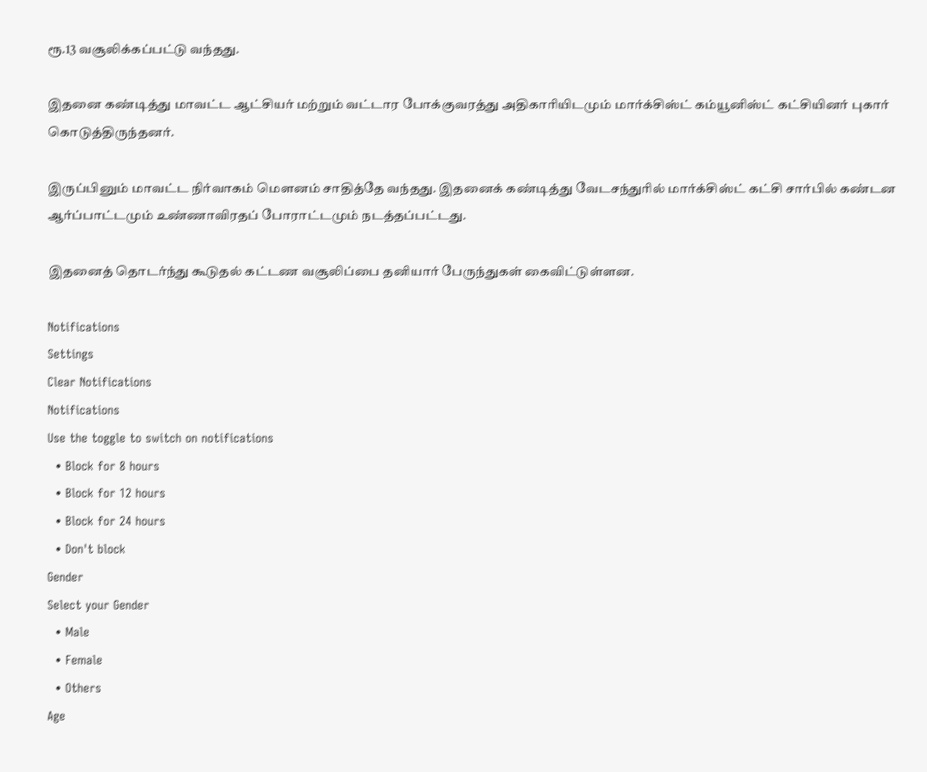ரூ.13 வசூலிக்கப்பட்டு வந்தது.

இதனை கண்டித்து மாவட்ட ஆட்சியர் மற்றும் வட்டார போக்குவரத்து அதிகாரியிடமும் மார்க்சிஸ்ட் கம்யூனிஸ்ட் கட்சியினர் புகார் கொடுத்திருந்தனர்.

இருப்பினும் மாவட்ட நிர்வாகம் மெளனம் சாதித்தே வந்தது. இதனைக் கண்டித்து வேடசந்துரில் மார்க்சிஸ்ட் கட்சி சார்பில் கண்டன ஆர்ப்பாட்டமும் உண்ணாவிரதப் போராட்டமும் நடத்தப்பட்டது.

இதனைத் தொடர்ந்து கூடுதல் கட்டண வசூலிப்பை தனியார் பேருந்துகள் கைவிட்டுள்ளன.

Notifications
Settings
Clear Notifications
Notifications
Use the toggle to switch on notifications
  • Block for 8 hours
  • Block for 12 hours
  • Block for 24 hours
  • Don't block
Gender
Select your Gender
  • Male
  • Female
  • Others
Age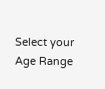Select your Age Range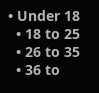• Under 18
  • 18 to 25
  • 26 to 35
  • 36 to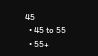45
  • 45 to 55
  • 55+